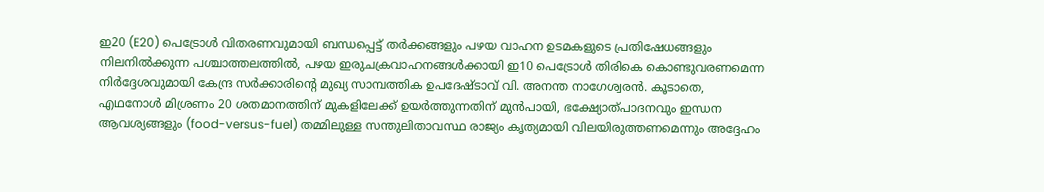ഇ20 (E20) പെട്രോൾ വിതരണവുമായി ബന്ധപ്പെട്ട് തർക്കങ്ങളും പഴയ വാഹന ഉടമകളുടെ പ്രതിഷേധങ്ങളും നിലനിൽക്കുന്ന പശ്ചാത്തലത്തിൽ, പഴയ ഇരുചക്രവാഹനങ്ങൾക്കായി ഇ10 പെട്രോൾ തിരികെ കൊണ്ടുവരണമെന്ന നിർദ്ദേശവുമായി കേന്ദ്ര സർക്കാരിന്റെ മുഖ്യ സാമ്പത്തിക ഉപദേഷ്ടാവ് വി. അനന്ത നാഗേശ്വരൻ. കൂടാതെ, എഥനോൾ മിശ്രണം 20 ശതമാനത്തിന് മുകളിലേക്ക് ഉയർത്തുന്നതിന് മുൻപായി, ഭക്ഷ്യോത്പാദനവും ഇന്ധന ആവശ്യങ്ങളും (food-versus-fuel) തമ്മിലുള്ള സന്തുലിതാവസ്ഥ രാജ്യം കൃത്യമായി വിലയിരുത്തണമെന്നും അദ്ദേഹം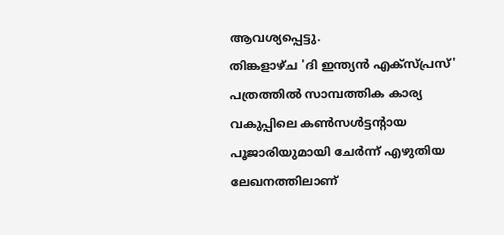ആവശ്യപ്പെട്ടു.
തിങ്കളാഴ്ച 'ദി ഇന്ത്യൻ എക്സ്പ്രസ്' പത്രത്തിൽ സാമ്പത്തിക കാര്യ വകുപ്പിലെ കൺസൾട്ടന്റായ പൂജാരിയുമായി ചേർന്ന് എഴുതിയ ലേഖനത്തിലാണ്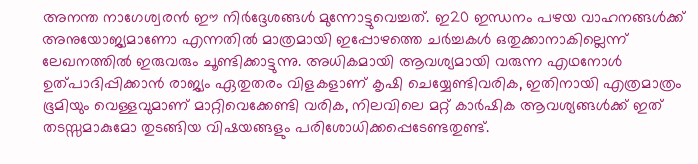അനന്ത നാഗേശ്വരൻ ഈ നിർദ്ദേശങ്ങൾ മുന്നോട്ടുവെച്ചത്. ഇ20 ഇന്ധനം പഴയ വാഹനങ്ങൾക്ക് അനുയോജ്യമാണോ എന്നതിൽ മാത്രമായി ഇപ്പോഴത്തെ ചർച്ചകൾ ഒതുക്കാനാകില്ലെന്ന് ലേഖനത്തിൽ ഇരുവരും ചൂണ്ടിക്കാട്ടുന്നു. അധികമായി ആവശ്യമായി വരുന്ന എഥനോൾ ഉത്പാദിപ്പിക്കാൻ രാജ്യം ഏതുതരം വിളകളാണ് കൃഷി ചെയ്യേണ്ടിവരിക, ഇതിനായി എത്രമാത്രം ഭൂമിയും വെള്ളവുമാണ് മാറ്റിവെക്കേണ്ടി വരിക, നിലവിലെ മറ്റ് കാർഷിക ആവശ്യങ്ങൾക്ക് ഇത് തടസ്സമാകുമോ തുടങ്ങിയ വിഷയങ്ങളും പരിശോധിക്കപ്പെടേണ്ടതുണ്ട്.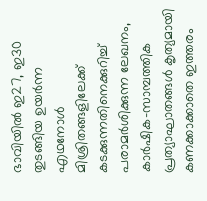ഭാവിയിൽ ഇ27, ഇ30 തുടങ്ങിയ ഉയർന്ന എഥനോൾ മിശ്രിതങ്ങളിലേക്ക് കടക്കുന്നതിനെക്കുറിച്ച് പരാമർശിക്കുന്ന ലേഖനം, കാർഷിക-സാമ്പത്തിക പ്രത്യാഘാതങ്ങൾ കൃത്യമായി കണക്കാക്കാതെ ഇത്തരം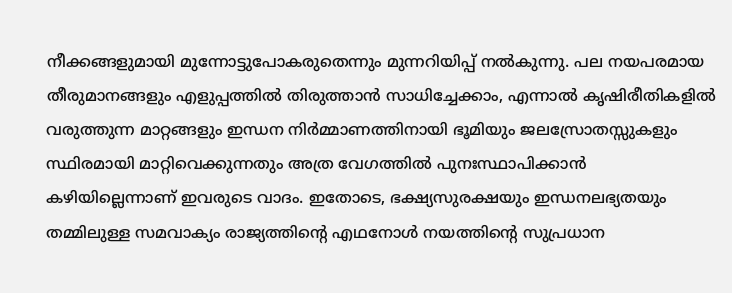നീക്കങ്ങളുമായി മുന്നോട്ടുപോകരുതെന്നും മുന്നറിയിപ്പ് നൽകുന്നു. പല നയപരമായ തീരുമാനങ്ങളും എളുപ്പത്തിൽ തിരുത്താൻ സാധിച്ചേക്കാം, എന്നാൽ കൃഷിരീതികളിൽ വരുത്തുന്ന മാറ്റങ്ങളും ഇന്ധന നിർമ്മാണത്തിനായി ഭൂമിയും ജലസ്രോതസ്സുകളും സ്ഥിരമായി മാറ്റിവെക്കുന്നതും അത്ര വേഗത്തിൽ പുനഃസ്ഥാപിക്കാൻ കഴിയില്ലെന്നാണ് ഇവരുടെ വാദം. ഇതോടെ, ഭക്ഷ്യസുരക്ഷയും ഇന്ധനലഭ്യതയും തമ്മിലുള്ള സമവാക്യം രാജ്യത്തിന്റെ എഥനോൾ നയത്തിന്റെ സുപ്രധാന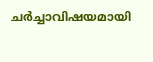ചർച്ചാവിഷയമായി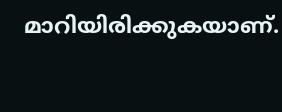മാറിയിരിക്കുകയാണ്.